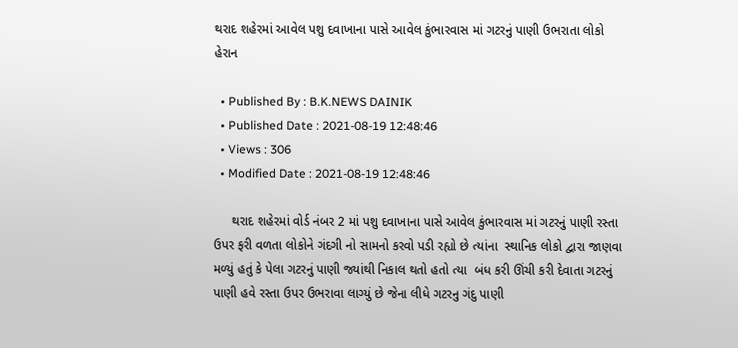થરાદ શહેરમાં આવેલ પશુ દવાખાના પાસે આવેલ કુંભારવાસ માં ગટરનું પાણી ઉભરાતા લોકો હેરાન

  • Published By : B.K.NEWS DAINIK
  • Published Date : 2021-08-19 12:48:46
  • Views : 306
  • Modified Date : 2021-08-19 12:48:46

     થરાદ શહેરમાં વોર્ડ નંબર 2 માં પશુ દવાખાના પાસે આવેલ કુંભારવાસ માં ગટરનું પાણી રસ્તા ઉપર ફરી વળતા લોકોને ગંદગી નો સામનો કરવો પડી રહ્યો છે ત્યાંના  સ્થાનિક લોકો દ્વારા જાણવા મળ્યું હતું કે પેલા ગટરનું પાણી જ્યાંથી નિકાલ થતો હતો ત્યા  બંધ કરી ઊંચી કરી દેવાતા ગટરનું પાણી હવે રસ્તા ઉપર ઉભરાવા લાગ્યું છે જેના લીધે ગટરનુ ગંદુ પાણી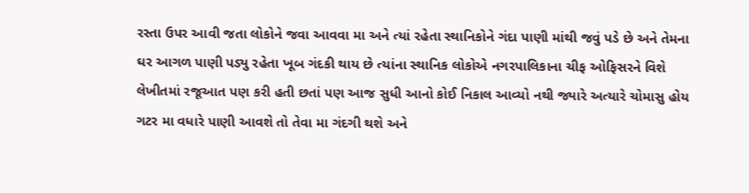રસ્તા ઉપર આવી જતા લોકોને જવા આવવા મા અને ત્યાં રહેતા સ્થાનિકોને ગંદા પાણી માંથી જવું પડે છે અને તેમના ઘર આગળ પાણી પડ્યુ રહેતા ખૂબ ગંદકી થાય છે ત્યાંના સ્થાનિક લોકોએ નગરપાલિકાના ચીફ ઓફિસરને વિશે લેખીતમાં રજૂઆત પણ કરી હતી છતાં પણ આજ સુધી આનો કોઈ નિકાલ આવ્યો નથી જ્યારે અત્યારે ચોમાસુ હોય ગટર મા વધારે પાણી આવશે તો તેવા મા ગંદગી થશે અને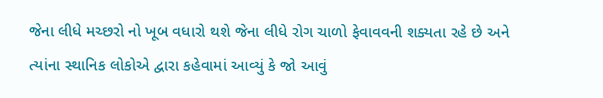જેના લીધે મચ્છરો નો ખૂબ વધારો થશે જેના લીધે રોગ ચાળો ફેવાવવની શક્યતા રહે છે અને ત્યાંના સ્થાનિક લોકોએ દ્વારા કહેવામાં આવ્યું કે જો આવું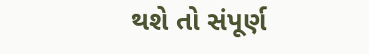થશે તો સંપૂર્ણ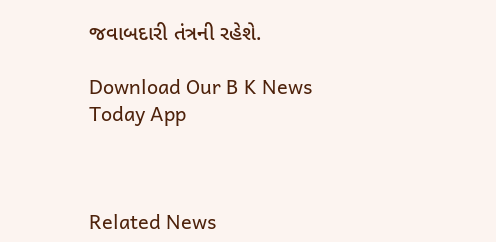જવાબદારી તંત્રની રહેશે.

Download Our B K News Today App



Related News